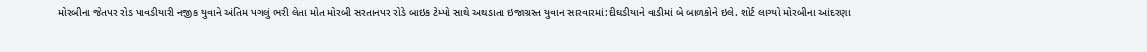મોરબીના જેતપર રોડ પાવડીયારી નજીક યુવાને અંતિમ પગલું ભરી લેતા મોત મોરબી સરતાનપર રોડે બાઇક ટેમ્પો સાથે અથડાતા ઇજાગ્રસ્ત યુવાન સારવારમાં:દીઘડીયાને વાડીમાં બે બાળકોને ઇલે. શોર્ટ લાગ્યો મોરબીના આંદરણા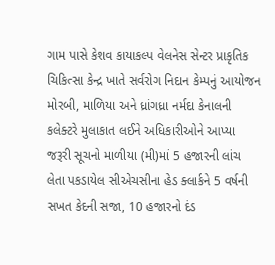ગામ પાસે કેશવ કાયાકલ્પ વેલનેસ સેન્ટર પ્રાકૃતિક ચિકિત્સા કેન્દ્ર ખાતે સર્વરોગ નિદાન કેમ્પનું આયોજન મોરબી, માળિયા અને ધ્રાંગધ્રા નર્મદા કેનાલની કલેક્ટરે મુલાકાત લઈને અધિકારીઓને આપ્યા જરૂરી સૂચનો માળીયા (મી)માં 5 હજારની લાંચ લેતા પકડાયેલ સીએચસીના હેડ ક્લાર્કને 5 વર્ષની સખત કેદની સજા, 10 હજારનો દંડ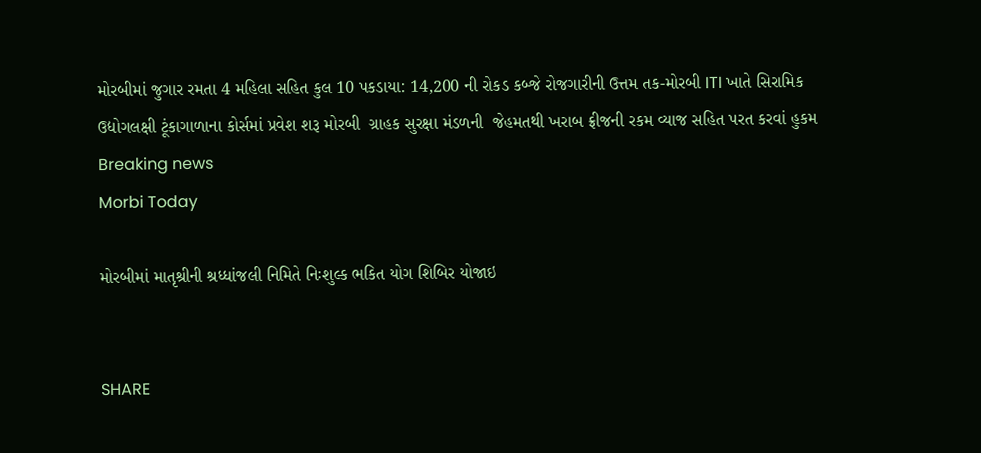મોરબીમાં જુગાર રમતા 4 મહિલા સહિત કુલ 10 પકડાયા: 14,200 ની રોકડ કબ્જે રોજગારીની ઉત્તમ તક-મોરબી ITI ખાતે સિરામિક ઉદ્યોગલક્ષી ટૂંકાગાળાના કોર્સમાં પ્રવેશ શરૂ મોરબી  ગ્રાહક સુરક્ષા મંડળની  જેહમતથી ખરાબ ફ્રીજની રકમ વ્યાજ સહિત પરત કરવાં હુકમ
Breaking news
Morbi Today

મોરબીમાં માતૃશ્રીની શ્રધ્ધાંજલી નિમિતે નિઃશુલ્ક ભકિત યોગ શિબિર યોજાઇ


SHARE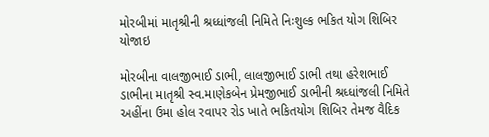મોરબીમાં માતૃશ્રીની શ્રધ્ધાંજલી નિમિતે નિઃશુલ્ક ભકિત યોગ શિબિર યોજાઇ

મોરબીના વાલજીભાઈ ડાભી, લાલજીભાઈ ડાભી તથા હરેશભાઈ ડાભીના માતૃશ્રી સ્વ.માણેકબેન પ્રેમજીભાઈ ડાભીની શ્રધ્ધાંજલી નિમિતે અહીંના ઉમા હોલ રવાપર રોડ ખાતે ભકિતયોગ શિબિર તેમજ વૈદિક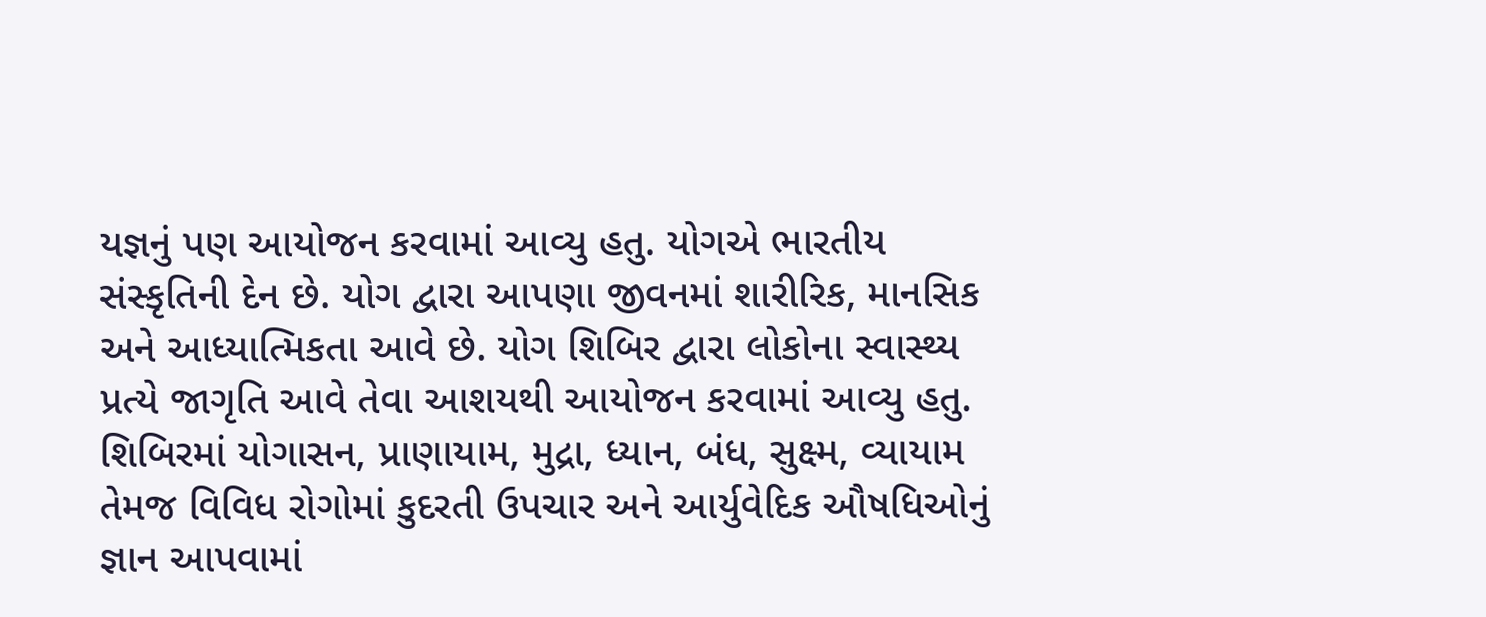યજ્ઞનું પણ આયોજન કરવામાં આવ્યુ હતુ. યોગએ ભારતીય સંસ્કૃતિની દેન છે. યોગ દ્વારા આપણા જીવનમાં શારીરિક, માનસિક અને આધ્યાત્મિકતા આવે છે. યોગ શિબિર દ્વારા લોકોના સ્વાસ્થ્ય પ્રત્યે જાગૃતિ આવે તેવા આશયથી આયોજન કરવામાં આવ્યુ હતુ. શિબિરમાં યોગાસન, પ્રાણાયામ, મુદ્રા, ધ્યાન, બંધ, સુક્ષ્મ, વ્યાયામ તેમજ વિવિધ રોગોમાં કુદરતી ઉપચાર અને આર્યુવેદિક ઔષધિઓનું જ્ઞાન આપવામાં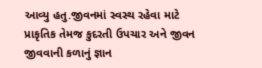આવ્યુ હતુ.જીવનમાં સ્વસ્થ રહેવા માટે પ્રાકૃતિક તેમજ કુદરતી ઉપચાર અને જીવન જીવવાની કળાનું જ્ઞાન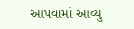આપવામાં આવ્યુ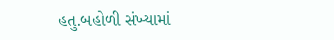હતુ.બહોળી સંખ્યામાં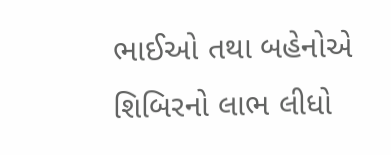ભાઈઓ તથા બહેનોએ શિબિરનો લાભ લીધો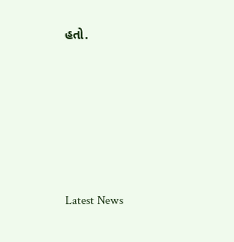હતો.






Latest News